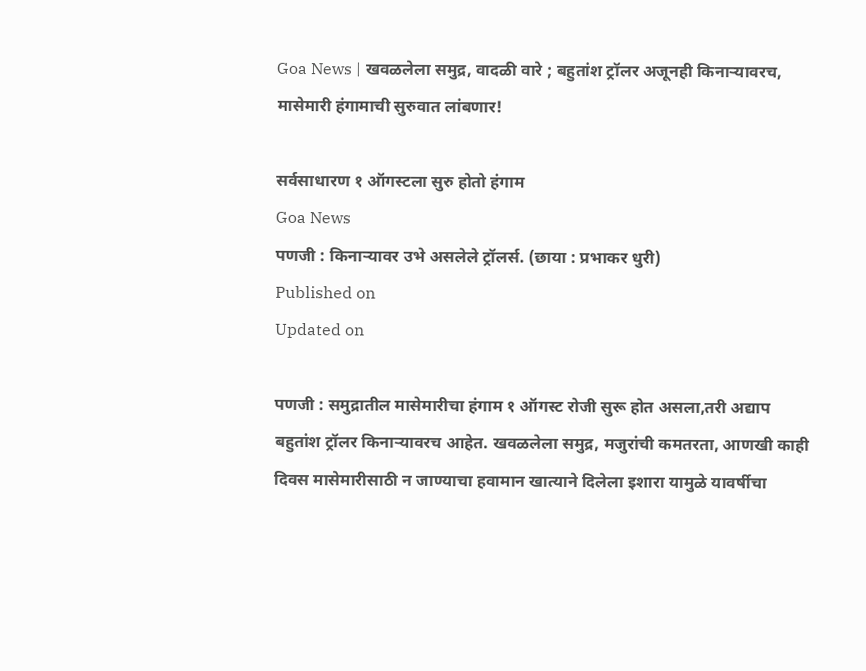Goa News | खवळलेला समुद्र, वादळी वारे ; बहुतांश ट्रॉलर अजूनही किनाऱ्यावरच, मासेमारी हंगामाची सुरुवात लांबणार!

सर्वसाधारण १ ऑगस्टला सुरु होतो हंगाम
Goa News
पणजी : किनाऱ्यावर उभे असलेले ट्रॉलर्स. (छाया : प्रभाकर धुरी)
Published on
Updated on

पणजी : समुद्रातील मासेमारीचा हंगाम १ ऑगस्ट रोजी सुरू होत असला,तरी अद्याप बहुतांश ट्रॉलर किनाऱ्यावरच आहेत. खवळलेला समुद्र, मजुरांची कमतरता, आणखी काही दिवस मासेमारीसाठी न जाण्याचा हवामान खात्याने दिलेला इशारा यामुळे यावर्षीचा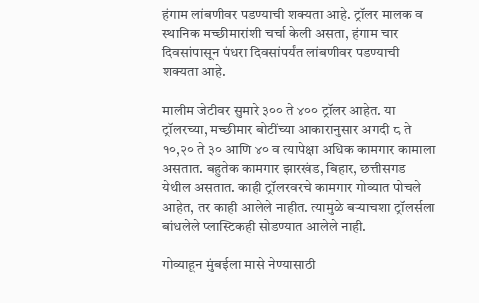हंगाम लांबणीवर पडण्याची शक्यता आहे. ट्रॉलर मालक व स्थानिक मच्छीमारांशी चर्चा केली असता, हंगाम चार दिवसांपासून पंधरा दिवसांपर्यंत लांबणीवर पडण्याची शक्यता आहे.

मालीम जेटीवर सुमारे ३०० ते ४०० ट्रॉलर आहेत. या ट्रॉलरच्या, मच्छीमार बोटींच्या आकारानुसार अगदी ८ ते १०,२० ते ३० आणि ४० व त्यापेक्षा अधिक कामगार कामाला असतात. बहुतेक कामगार झारखंड, बिहार, छत्तीसगड येथील असतात. काही ट्रॉलरवरचे कामगार गोव्यात पोचले आहेत, तर काही आलेले नाहीत. त्यामुळे बऱ्याचशा ट्रॉलर्सला बांधलेले प्लास्टिकही सोडण्यात आलेले नाही.

गोव्याहून मुंबईला मासे नेण्यासाठी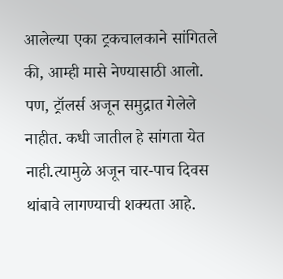आलेल्या एका ट्रकचालकाने सांगितले की, आम्ही मासे नेण्यासाठी आलो. पण, ट्रॉलर्स अजून समुद्रात गेलेले नाहीत. कधी जातील हे सांगता येत नाही.त्यामुळे अजून चार-पाच दिवस थांबावे लागण्याची शक्यता आहे.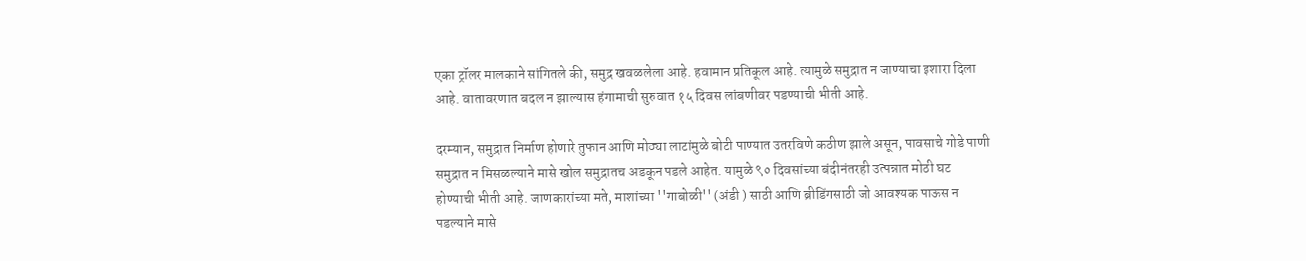एका ट्रॉलर मालकाने सांगितले की, समुद्र खवळलेला आहे. हवामान प्रतिकूल आहे. त्यामुळे समुद्रात न जाण्याचा इशारा दिला आहे. वातावरणात बदल न झाल्यास हंगामाची सुरुवात १५ दिवस लांबणीवर पडण्याची भीती आहे.

दरम्यान, समुद्रात निर्माण होणारे तुफान आणि मोठ्या लाटांमुळे बोटी पाण्यात उतरविणे कठीण झाले असून, पावसाचे गोडे पाणी समुद्रात न मिसळल्याने मासे खोल समुद्रातच अडकून पडले आहेत. यामुळे ९० दिवसांच्या बंदीनंतरही उत्पन्नात मोठी घट होण्याची भीती आहे. जाणकारांच्या मते, माशांच्या ''गाबोळी'' (अंडी ) साठी आणि ब्रीडिंगसाठी जो आवश्यक पाऊस न पडल्याने मासे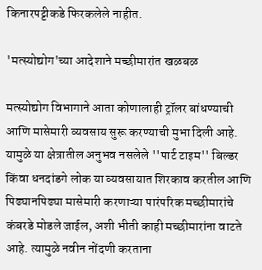किनारपट्टीकडे फिरकलेले नाहीत.

'मत्स्योद्योग'च्या आदेशाने मच्छीमारांत खळबळ

मत्स्योद्योग विभागाने आता कोणालाही ट्रॉलर बांधण्याची आणि मासेमारी व्यवसाय सुरू करण्याची मुभा दिली आहे. यामुळे या क्षेत्रातील अनुभव नसलेले ''पार्ट टाइम'' बिल्डर किंवा धनदांडगे लोक या व्यवसायात शिरकाव करतील आणि पिढ्यानपिढ्या मासेमारी करणाऱ्या पारंपरिक मच्छीमारांचे कंबरडे मोडले जाईल, अशी भीती काही मच्छीमारांना वाटते आहे. त्यामुळे नवीन नोंदणी करताना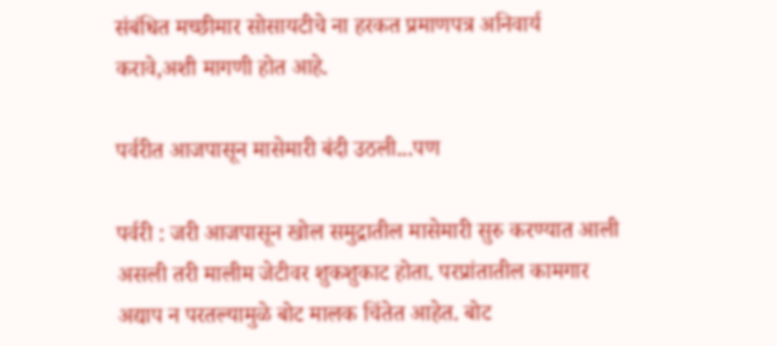संबंधित मच्छीमार सोसायटीचे ना हरकत प्रमाणपत्र अनिवार्य करावे,अशी मागणी होत आहे.

पर्वरीत आजपासून मासेमारी बंदी उठली...पण

पर्वरी : जरी आजपासून खोल समुद्रातील मासेमारी सुरु करण्यात आली असली तरी मालीम जेटीवर शुकशुकाट होता. परप्रांतातील कामगार अद्याप न परतल्यामुळे बोट मालक चिंतेत आहेत. बोट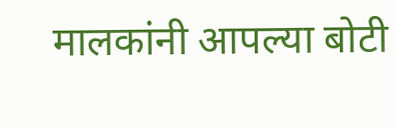मालकांनी आपल्या बोटी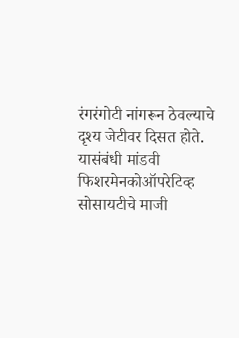रंगरंगोटी नांगरून ठेवल्याचे दृश्य जेटीवर दिसत होते. यासंबंधी मांडवी फिशरमेनकोऑपरेटिव्ह सोसायटीचे माजी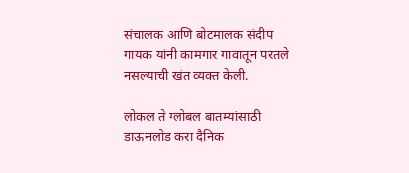संचालक आणि बोटमालक संदीप गायक यांनी कामगार गावातून परतले नसल्याची खंत व्यक्त केली.

लोकल ते ग्लोबल बातम्यांसाठी डाऊनलोड करा दैनिक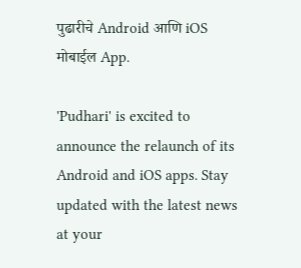पुढारीचे Android आणि iOS मोबाईल App.

'Pudhari' is excited to announce the relaunch of its Android and iOS apps. Stay updated with the latest news at your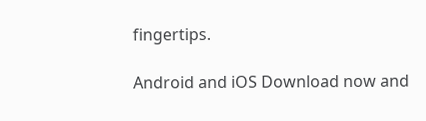fingertips.

Android and iOS Download now and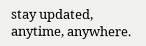stay updated, anytime, anywhere.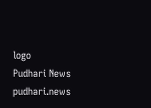logo
Pudhari News
pudhari.news